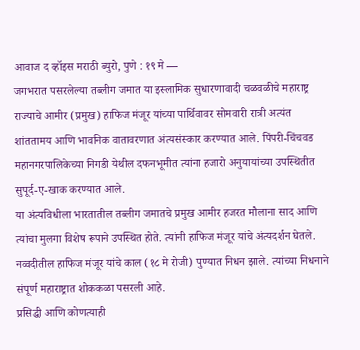आवाज द व्हॉइस मराठी ब्युरो, पुणे : १९ मे —
जगभरात पसरलेल्या तब्लीग जमात या इस्लामिक सुधारणावादी चळवळीचे महाराष्ट्र राज्याचे आमीर (प्रमुख) हाफिज मंजूर यांच्या पार्थिवावर सोमवारी रात्री अत्यंत शांततामय आणि भावनिक वातावरणात अंत्यसंस्कार करण्यात आले. पिंपरी-चिंचवड महानगरपालिकेच्या निगडी येथील दफनभूमीत त्यांना हजारो अनुयायांच्या उपस्थितीत सुपूर्द-ए-खाक करण्यात आले.
या अंत्यविधीला भारतातील तब्लीग जमातचे प्रमुख आमीर हजरत मौलाना साद आणि त्यांचा मुलगा विशेष रूपाने उपस्थित होते. त्यांनी हाफिज मंजूर यांचे अंत्यदर्शन घेतले. नव्वदीतील हाफिज मंजूर यांचे काल (१८ मे रोजी) पुण्यात निधन झाले. त्यांच्या निधनाने संपूर्ण महाराष्ट्रात शोककळा पसरली आहे.
प्रसिद्धी आणि कोणत्याही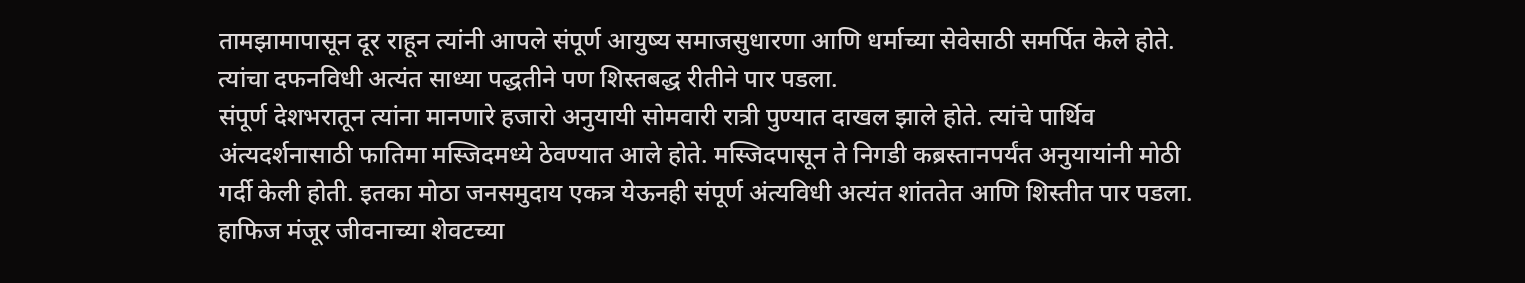तामझामापासून दूर राहून त्यांनी आपले संपूर्ण आयुष्य समाजसुधारणा आणि धर्माच्या सेवेसाठी समर्पित केले होते. त्यांचा दफनविधी अत्यंत साध्या पद्धतीने पण शिस्तबद्ध रीतीने पार पडला.
संपूर्ण देशभरातून त्यांना मानणारे हजारो अनुयायी सोमवारी रात्री पुण्यात दाखल झाले होते. त्यांचे पार्थिव अंत्यदर्शनासाठी फातिमा मस्जिदमध्ये ठेवण्यात आले होते. मस्जिदपासून ते निगडी कब्रस्तानपर्यंत अनुयायांनी मोठी गर्दी केली होती. इतका मोठा जनसमुदाय एकत्र येऊनही संपूर्ण अंत्यविधी अत्यंत शांततेत आणि शिस्तीत पार पडला.
हाफिज मंजूर जीवनाच्या शेवटच्या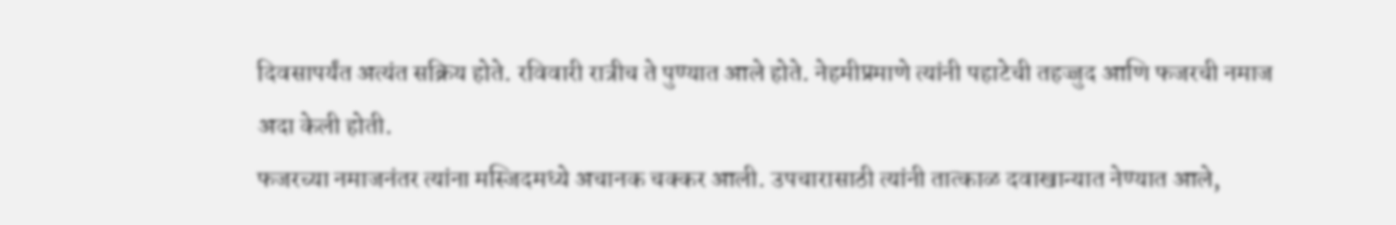दिवसापर्यंत अत्यंत सक्रिय होते. रविवारी रात्रीच ते पुण्यात आले होते. नेहमीप्रमाणे त्यांनी पहाटेची तहज्जुद आणि फजरची नमाज अदा केली होती.
फजरच्या नमाजनंतर त्यांना मस्जिदमध्ये अचानक चक्कर आली. उपचारासाठी त्यांनी तात्काळ दवाखान्यात नेण्यात आले,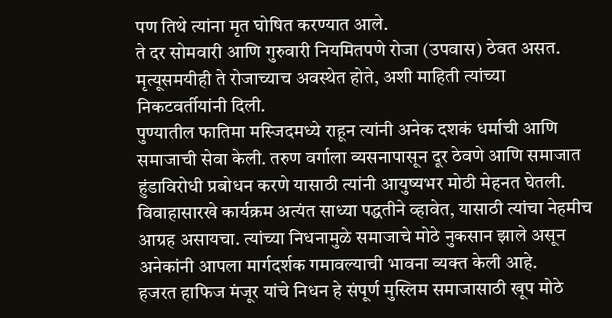पण तिथे त्यांना मृत घोषित करण्यात आले.
ते दर सोमवारी आणि गुरुवारी नियमितपणे रोजा (उपवास) ठेवत असत. मृत्यूसमयीही ते रोजाच्याच अवस्थेत होते, अशी माहिती त्यांच्या निकटवर्तीयांनी दिली.
पुण्यातील फातिमा मस्जिदमध्ये राहून त्यांनी अनेक दशकं धर्माची आणि समाजाची सेवा केली. तरुण वर्गाला व्यसनापासून दूर ठेवणे आणि समाजात हुंडाविरोधी प्रबोधन करणे यासाठी त्यांनी आयुष्यभर मोठी मेहनत घेतली.
विवाहासारखे कार्यक्रम अत्यंत साध्या पद्धतीने व्हावेत, यासाठी त्यांचा नेहमीच आग्रह असायचा. त्यांच्या निधनामुळे समाजाचे मोठे नुकसान झाले असून अनेकांनी आपला मार्गदर्शक गमावल्याची भावना व्यक्त केली आहे.
हजरत हाफिज मंजूर यांचे निधन हे संपूर्ण मुस्लिम समाजासाठी खूप मोठे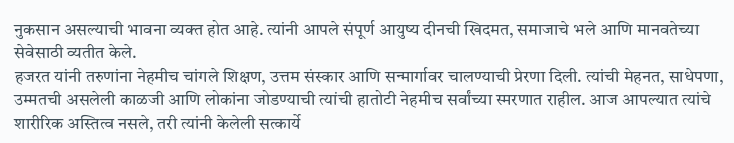नुकसान असल्याची भावना व्यक्त होत आहे. त्यांनी आपले संपूर्ण आयुष्य दीनची खिदमत, समाजाचे भले आणि मानवतेच्या सेवेसाठी व्यतीत केले.
हजरत यांनी तरुणांना नेहमीच चांगले शिक्षण, उत्तम संस्कार आणि सन्मार्गावर चालण्याची प्रेरणा दिली. त्यांची मेहनत, साधेपणा, उम्मतची असलेली काळजी आणि लोकांना जोडण्याची त्यांची हातोटी नेहमीच सर्वांच्या स्मरणात राहील. आज आपल्यात त्यांचे शारीरिक अस्तित्व नसले, तरी त्यांनी केलेली सत्कार्ये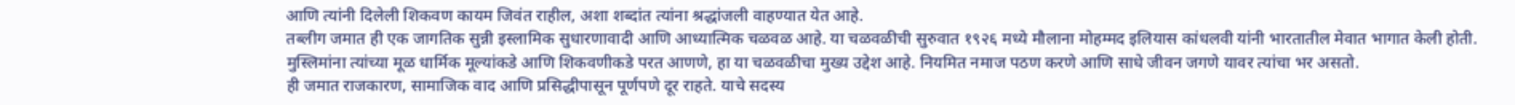आणि त्यांनी दिलेली शिकवण कायम जिवंत राहील, अशा शब्दांत त्यांना श्रद्धांजली वाहण्यात येत आहे.
तब्लीग जमात ही एक जागतिक सुन्नी इस्लामिक सुधारणावादी आणि आध्यात्मिक चळवळ आहे. या चळवळीची सुरुवात १९२६ मध्ये मौलाना मोहम्मद इलियास कांधलवी यांनी भारतातील मेवात भागात केली होती.
मुस्लिमांना त्यांच्या मूळ धार्मिक मूल्यांकडे आणि शिकवणीकडे परत आणणे, हा या चळवळीचा मुख्य उद्देश आहे. नियमित नमाज पठण करणे आणि साधे जीवन जगणे यावर त्यांचा भर असतो.
ही जमात राजकारण, सामाजिक वाद आणि प्रसिद्धीपासून पूर्णपणे दूर राहते. याचे सदस्य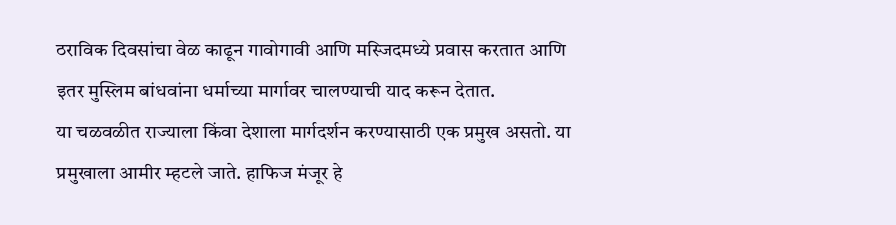ठराविक दिवसांचा वेळ काढून गावोगावी आणि मस्जिदमध्ये प्रवास करतात आणि इतर मुस्लिम बांधवांना धर्माच्या मार्गावर चालण्याची याद करून देतात.
या चळवळीत राज्याला किंवा देशाला मार्गदर्शन करण्यासाठी एक प्रमुख असतो. या प्रमुखाला आमीर म्हटले जाते. हाफिज मंजूर हे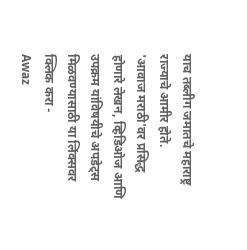याच तब्लीग जमातचे महाराष्ट्र राज्याचे आमीर होते.
'आवाज मराठी'वर प्रसिद्ध होणारे लेखन, व्हिडिओज आणि उपक्रम यांविषयीचे अपडेट्स मिळवण्यासाठी या लिंक्सवर क्लिक करा -
Awaz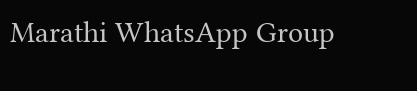Marathi WhatsApp Group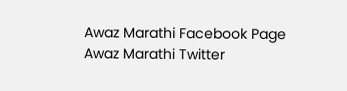Awaz Marathi Facebook Page
Awaz Marathi Twitter